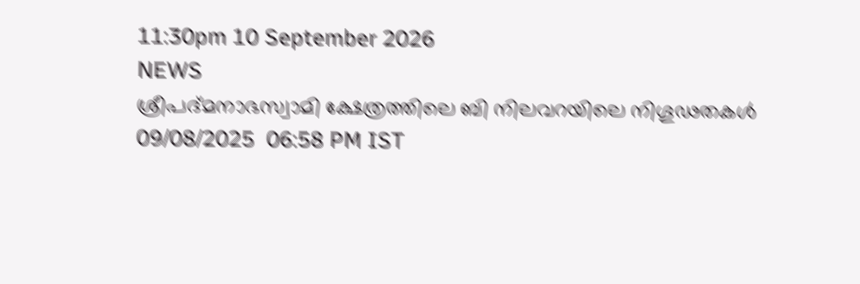11:30pm 10 September 2026
NEWS
ശ്രീപദ്മനാഭസ്വാമി ക്ഷേത്രത്തിലെ ബി നിലവറയിലെ നിഗൂഢതകൾ
09/08/2025  06:58 PM IST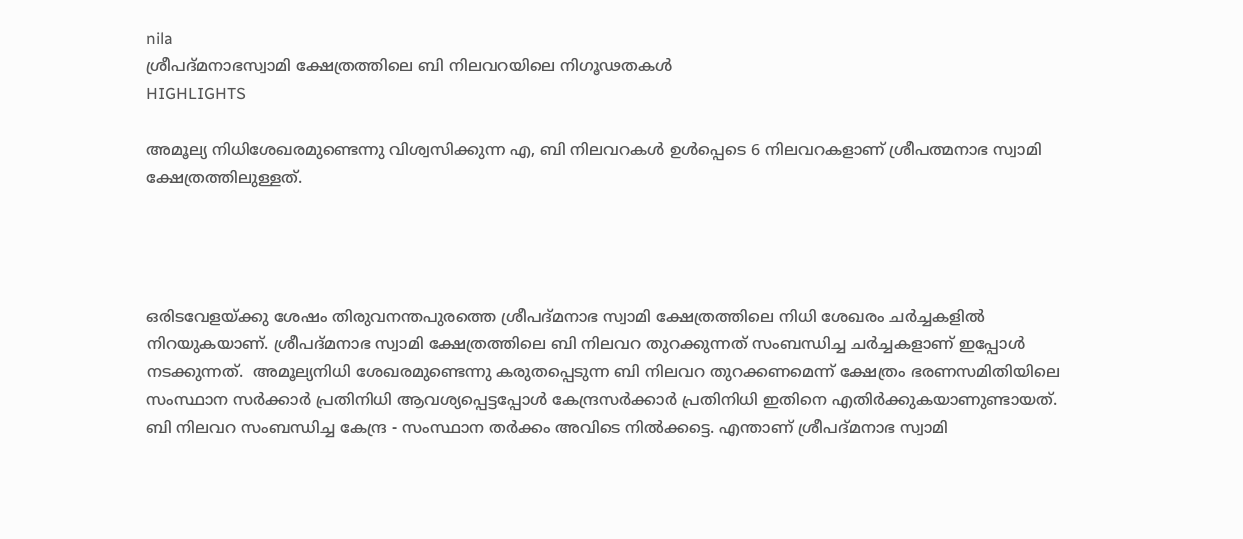nila
ശ്രീപദ്മനാഭസ്വാമി ക്ഷേത്രത്തിലെ ബി നിലവറയിലെ നിഗൂഢതകൾ
HIGHLIGHTS

അമൂല്യ നിധിശേഖരമുണ്ടെന്നു വിശ്വസിക്കുന്ന എ, ബി നിലവറകൾ ഉൾപ്പെടെ 6 നിലവറകളാണ് ശ്രീപത്മനാഭ സ്വാമി ക്ഷേത്രത്തിലുള്ളത്.




ഒരിടവേളയ്ക്കു ശേഷം തിരുവനന്തപുരത്തെ ശ്രീപദ്മനാഭ സ്വാമി ക്ഷേത്രത്തിലെ നിധി ശേഖരം ചർച്ചകളിൽ നിറയുകയാണ്. ശ്രീപദ്മനാഭ സ്വാമി ക്ഷേത്രത്തിലെ ബി നിലവറ തുറക്കുന്നത് സംബന്ധിച്ച ചർച്ചകളാണ് ഇപ്പോൾ നടക്കുന്നത്.  അമൂല്യനിധി ശേഖരമുണ്ടെന്നു കരുതപ്പെടുന്ന ബി നിലവറ തുറക്ക‌ണമെന്ന് ക്ഷേത്രം ഭരണസമിതിയിലെ സംസ്ഥാന സർക്കാർ പ്രതിനിധി ആവശ്യപ്പെട്ടപ്പോൾ കേന്ദ്രസർക്കാർ പ്രതിനിധി ഇതിനെ എതിർക്കുകയാണുണ്ടായത്. ബി നിലവറ സംബന്ധിച്ച കേന്ദ്ര - സംസ്ഥാന തർക്കം അവിടെ നിൽക്കട്ടെ. എന്താണ് ശ്രീപദ്മനാഭ സ്വാമി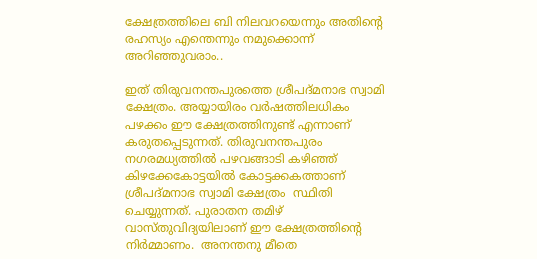ക്ഷേത്രത്തിലെ ബി നിലവറയെന്നും അതിന്റെ രഹസ്യം എന്തെന്നും നമുക്കൊന്ന് അറിഞ്ഞുവരാം..

ഇത് തിരുവനന്തപുരത്തെ ശ്രീപദ്മനാഭ സ്വാമി ക്ഷേത്രം. അയ്യായിരം വർഷത്തിലധികം പഴക്കം ഈ ക്ഷേത്രത്തിനുണ്ട് എന്നാണ് കരുതപ്പെടുന്നത്. തിരുവനന്തപുരം നഗരമധ്യത്തിൽ പഴവങ്ങാടി കഴിഞ്ഞ് കിഴക്കേകോട്ടയിൽ കോട്ടക്കകത്താണ് ശ്രീപദ്മനാഭ സ്വാമി ക്ഷേത്രം  സ്ഥിതി ചെയ്യുന്നത്. പുരാതന തമിഴ് വാസ്തുവിദ്യയിലാണ് ഈ ക്ഷേത്രത്തിന്റെ നിർമ്മാണം.  അനന്തനു മീതെ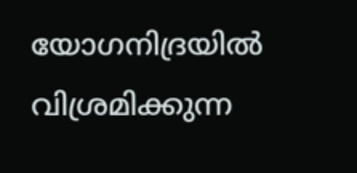യോഗനിദ്രയിൽ വിശ്രമിക്കുന്ന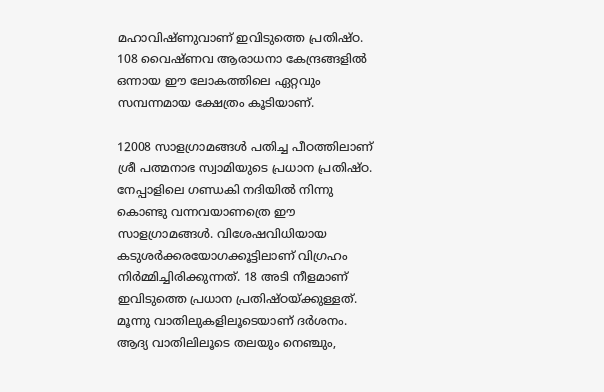മഹാവിഷ്ണുവാണ് ഇവിടുത്തെ പ്രതിഷ്ഠ.  108 വൈഷ്ണവ ആരാധനാ കേന്ദ്രങ്ങളിൽ ഒന്നായ ഈ ലോകത്തിലെ ഏറ്റവും സമ്പന്നമായ ക്ഷേത്രം കൂടിയാണ്.

12008 സാളഗ്രാമങ്ങൾ പതിച്ച പീഠത്തിലാണ് ശ്രീ പത്മനാഭ സ്വാമിയുടെ പ്രധാന പ്രതിഷ്ഠ. നേപ്പാളിലെ ഗണ്ഡകി നദിയിൽ നിന്നു കൊണ്ടു വന്നവയാണത്രെ ഈ സാളഗ്രാമങ്ങൾ. വിശേഷവിധിയായ കടുശർക്കരയോഗക്കൂട്ടിലാണ് വിഗ്രഹം നിർമ്മിച്ചിരിക്കുന്നത്. 18 അടി നീളമാണ് ഇവിടുത്തെ പ്രധാന പ്രതിഷ്ഠയ്ക്കുള്ളത്. മൂന്നു വാതിലുകളിലൂടെയാണ്‌ ദർശനം. ആദ്യ വാതിലിലൂടെ തലയും നെഞ്ചും,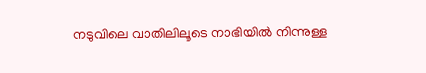നടുവിലെ വാതിലിലൂടെ നാഭിയിൽ നിന്നുള്ള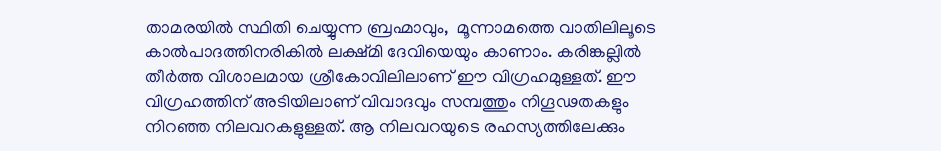താമരയിൽ സ്ഥിതി ചെയ്യുന്ന ബ്രഹ്മാവും,  മൂന്നാമത്തെ വാതിലിലൂടെ കാൽപാദത്തിനരികിൽ ലക്ഷ്മി ദേവിയെയും കാണാം. കരിങ്കല്ലിൽ തീർത്ത വിശാലമായ ശ്രീകോവിലിലാണ് ഈ വിഗ്രഹമുള്ളത്. ഈ വിഗ്രഹത്തിന് അടിയിലാണ് വിവാദവും സമ്പത്തും നിഗൂഢതകളും നിറഞ്ഞ നിലവറകളുള്ളത്. ആ നിലവറയുടെ രഹസ്യത്തിലേക്കും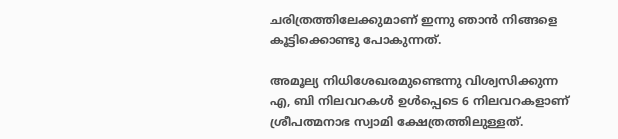ചരിത്രത്തിലേക്കുമാണ് ഇന്നു ഞാൻ നിങ്ങളെ കൂട്ടിക്കൊണ്ടു പോകുന്നത്.

അമൂല്യ നിധിശേഖരമുണ്ടെന്നു വിശ്വസിക്കുന്ന എ, ബി നിലവറകൾ ഉൾപ്പെടെ 6 നിലവറകളാണ് ശ്രീപത്മനാഭ സ്വാമി ക്ഷേത്രത്തിലുള്ളത്.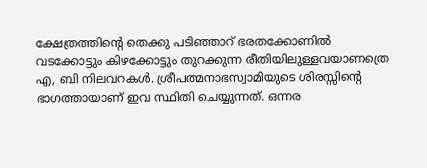ക്ഷേത്രത്തിന്റെ തെക്കു പടിഞ്ഞാറ് ഭരതക്കോണിൽ വടക്കോട്ടും കിഴക്കോട്ടും തുറക്കുന്ന രീതിയിലുള്ളവയാണത്രെ  എ, ബി നിലവറകൾ. ശ്രീപത്മനാഭസ്വാമിയുടെ ശിരസ്സിന്റെ ഭാഗത്തായാണ് ഇവ സ്ഥിതി ചെയ്യുന്നത്. ഒന്നര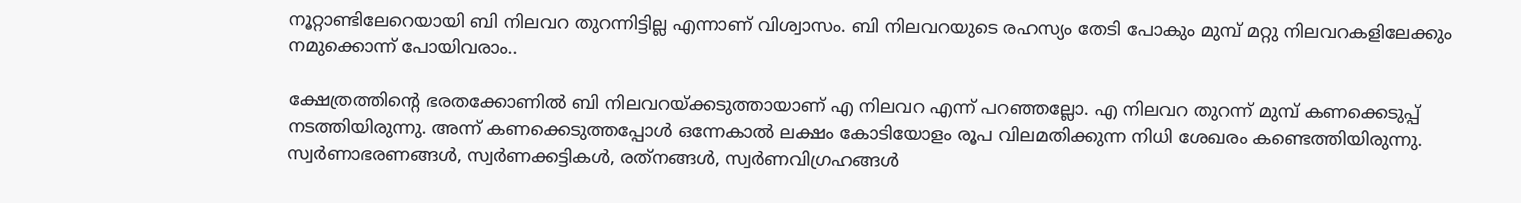നൂറ്റാണ്ടിലേറെയായി ബി നിലവറ തുറന്നിട്ടില്ല എന്നാണ് വിശ്വാസം. ബി നിലവറയുടെ രഹസ്യം തേടി പോകും മുമ്പ് മറ്റു നിലവറകളിലേക്കും നമുക്കൊന്ന് പോയിവരാം..

ക്ഷേത്രത്തിന്റെ ഭരതക്കോണിൽ ബി നിലവറയ്ക്കടുത്തായാണ് എ നിലവറ എന്ന് പറഞ്ഞല്ലോ. എ നിലവറ തുറന്ന് മുമ്പ് കണക്കെടുപ്പ് നടത്തിയിരുന്നു. അന്ന് കണക്കെടുത്തപ്പോൾ ഒന്നേകാൽ ലക്ഷം കോടിയോളം രൂപ വിലമതിക്കുന്ന നിധി ശേഖരം കണ്ടെത്തിയിരുന്നു. സ്വർണാഭരണങ്ങൾ, സ്വർണക്കട്ടികൾ, രത്‌നങ്ങൾ, സ്വർണവിഗ്രഹങ്ങൾ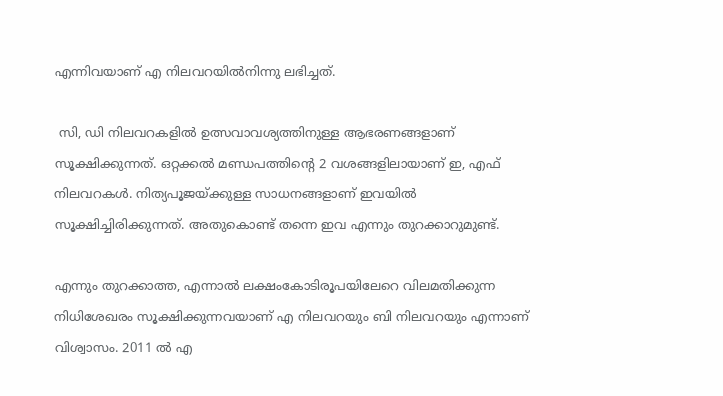എന്നിവയാണ് എ നിലവറയിൽനിന്നു ലഭിച്ചത്.

 സി, ഡി നിലവറകളിൽ ഉത്സവാവശ്യത്തിനുള്ള ആഭരണങ്ങളാണ് സൂക്ഷിക്കുന്നത്. ഒറ്റക്കൽ മണ്ഡപത്തിന്റെ 2 വശങ്ങളിലായാണ് ഇ, എഫ് നിലവറകൾ. നിത്യപൂജയ്ക്കുള്ള സാധനങ്ങളാണ് ഇവയിൽ സൂക്ഷിച്ചിരിക്കുന്നത്. അതുകൊണ്ട് തന്നെ ഇവ എന്നും തുറക്കാറുമുണ്ട്.

എന്നും തുറക്കാത്ത, എന്നാൽ ലക്ഷംകോടിരൂപയിലേറെ വിലമതിക്കുന്ന നിധിശേഖരം സൂക്ഷിക്കുന്നവയാണ് എ നിലവറയും ബി നിലവറയും എന്നാണ് വിശ്വാസം. 2011 ൽ എ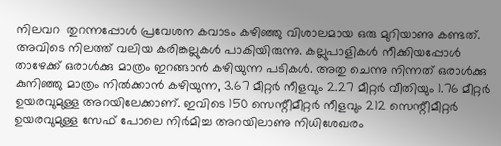നിലവറ  തുറന്നപ്പോൾ പ്രവേശന കവാടം കഴിഞ്ഞു വിശാലമായ ഒരു മുറിയാണു കണ്ടത്. അവിടെ നിലത്ത് വലിയ കരിങ്കല്ലുകൾ പാകിയിരുന്നു. കല്ലുപാളികൾ നീക്കിയപ്പോൾ താഴേക്ക് ഒരാൾക്കു മാത്രം ഇറങ്ങാൻ കഴിയുന്ന പടികൾ. അതു ചെന്നു നിന്നത് ഒരാൾക്കു കുനിഞ്ഞു മാത്രം നിൽക്കാൻ കഴിയുന്ന, 3.67 മീറ്റർ നീളവും 2.27 മീറ്റർ വീതിയും 1.76 മീറ്റർ ഉയരവുമുള്ള അറയിലേക്കാണ്. ഇവിടെ 150 സെന്റീമീറ്റർ നീളവും 212 സെന്റീമീറ്റർ ഉയരവുമുള്ള സേഫ് പോലെ നിർമിച്ച അറയിലാണു നിധിശേഖരം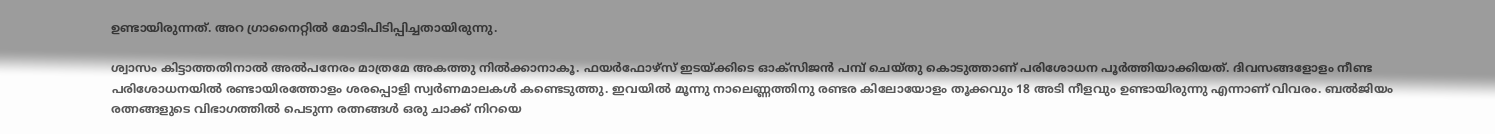ഉണ്ടായിരുന്നത്. അറ ഗ്രാനൈറ്റിൽ മോടിപിടിപ്പിച്ചതായിരുന്നു.

ശ്വാസം കിട്ടാത്തതിനാൽ അൽപനേരം മാത്രമേ അകത്തു നിൽക്കാനാകൂ. ഫയർഫോഴ്സ് ഇടയ്ക്കിടെ ഓക്സിജൻ പമ്പ് ചെയ്തു കൊടുത്താണ് പരിശോധന പൂർത്തിയാക്കിയത്. ദിവസങ്ങളോളം നീണ്ട പരിശോധനയിൽ രണ്ടായിരത്തോളം ശരപ്പൊളി സ്വർണമാലകൾ കണ്ടെടുത്തു. ഇവയിൽ മൂന്നു നാലെണ്ണത്തിനു രണ്ടര കിലോയോളം തൂക്കവും 18 അടി നീളവും ഉണ്ടായിരുന്നു എന്നാണ് വിവരം. ബൽജിയം രത്നങ്ങളുടെ വിഭാഗത്തിൽ പെടുന്ന രത്നങ്ങൾ ഒരു ചാക്ക് നിറയെ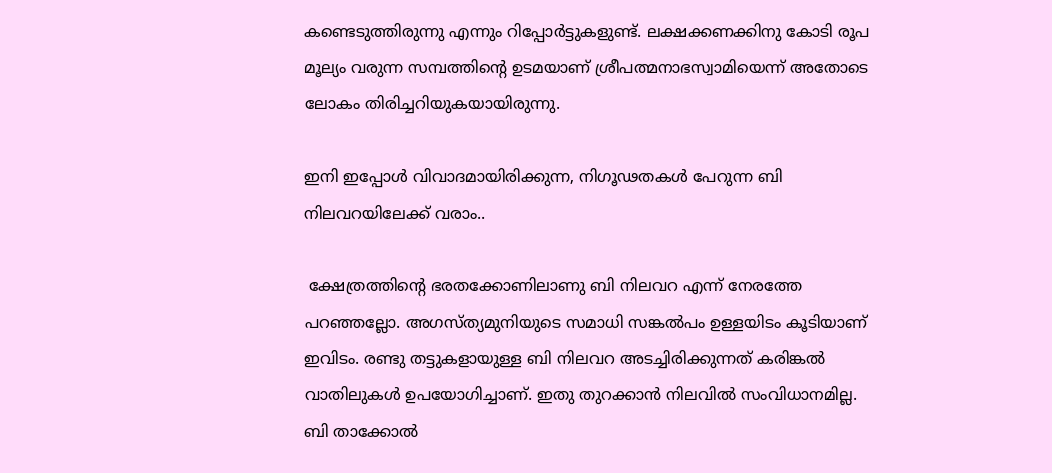കണ്ടെടുത്തിരുന്നു എന്നും റിപ്പോർട്ടുകളുണ്ട്. ലക്ഷക്കണക്കിനു കോടി രൂപ മൂല്യം വരുന്ന സമ്പത്തിന്റെ ഉടമയാണ് ശ്രീപത്മനാഭസ്വാമിയെന്ന് അതോടെ ലോകം തിരിച്ചറിയുകയായിരുന്നു.

ഇനി ഇപ്പോൾ വിവാദമായിരിക്കുന്ന, നിഗൂഢതകൾ പേറുന്ന ബി നിലവറയിലേക്ക് വരാം..

 ക്ഷേത്രത്തിന്റെ ഭരതക്കോണിലാണു ബി നിലവറ എന്ന് നേരത്തേ പറഞ്ഞല്ലോ. അഗസ്ത്യമുനിയുടെ സമാധി സങ്കൽപം ഉള്ളയിടം കൂടിയാണ് ഇവിടം. രണ്ടു തട്ടുകളായുള്ള ബി നിലവറ അടച്ചിരിക്കുന്നത് കരിങ്കൽ വാതിലുകൾ ഉപയോഗിച്ചാണ്. ഇതു തുറക്കാൻ നിലവിൽ സംവിധാനമില്ല. ബി താക്കോൽ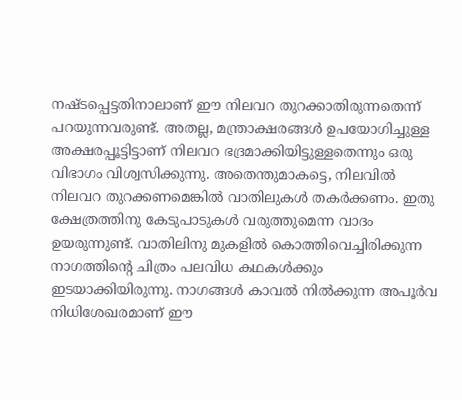നഷ്ടപ്പെട്ടതിനാലാണ് ഈ നിലവറ തുറക്കാതിരുന്നതെന്ന് പറയുന്നവരുണ്ട്. അതല്ല, മന്ത്രാക്ഷരങ്ങൾ ഉപയോഗിച്ചുള്ള അക്ഷരപ്പൂട്ടിട്ടാണ് നിലവറ ഭദ്രമാക്കിയിട്ടുള്ളതെന്നും ഒരു വിഭാഗം വിശ്വസിക്കുന്നു. അതെന്തുമാകട്ടെ, നിലവിൽ നിലവറ തുറക്കണമെങ്കിൽ വാതിലുകൾ തകർക്കണം. ഇതു ക്ഷേത്രത്തിനു കേടുപാടുകൾ വരുത്തുമെന്ന വാദം ഉയരുന്നുണ്ട്. വാതിലിനു മുകളിൽ കൊത്തിവെച്ചിരിക്കുന്ന നാഗത്തിന്റെ ചിത്രം പലവിധ കഥകൾക്കും ഇടയാക്കിയിരുന്നു. നാഗങ്ങൾ കാവൽ നിൽക്കുന്ന അപൂർവ നിധിശേഖരമാണ് ഈ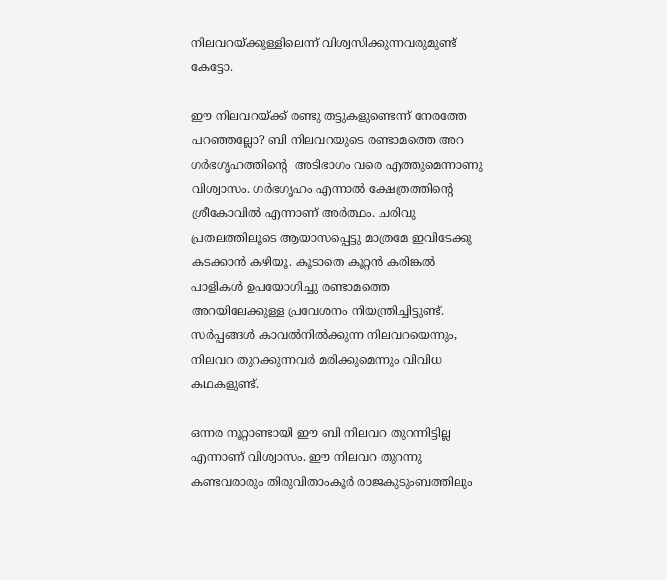നിലവറയ്ക്കുള്ളിലെന്ന് വിശ്വസിക്കുന്നവരുമുണ്ട് കേട്ടോ.

ഈ നിലവറയ്ക്ക് രണ്ടു തട്ടുകളുണ്ടെന്ന് നേരത്തേ പറഞ്ഞല്ലോ? ബി നിലവറയുടെ രണ്ടാമത്തെ അറ ഗർഭഗൃഹത്തിന്റെ  അടിഭാഗം വരെ എത്തുമെന്നാണു വിശ്വാസം. ഗർഭഗൃഹം എന്നാൽ ക്ഷേത്രത്തിന്റെ ശ്രീകോവിൽ എന്നാണ് അർത്ഥം. ചരിവു പ്രതലത്തിലൂടെ ആയാസപ്പെട്ടു മാത്രമേ ഇവിടേക്കു കടക്കാൻ കഴിയൂ. കൂടാതെ കൂറ്റൻ കരിങ്കൽ പാളികൾ ഉപയോഗിച്ചു രണ്ടാമത്തെ അറയിലേക്കുള്ള പ്രവേശനം നിയന്ത്രിച്ചിട്ടുണ്ട്. സർപ്പങ്ങൾ കാവൽനിൽക്കുന്ന നിലവറയെന്നും, നിലവറ തുറക്കുന്നവർ മരിക്കുമെന്നും വിവിധ കഥകളുണ്ട്.

ഒന്നര നൂറ്റാണ്ടായി ഈ ബി നിലവറ തുറന്നിട്ടില്ല എന്നാണ് വിശ്വാസം. ഈ നിലവറ തുറന്നു കണ്ടവരാരും തിരുവിതാംകൂർ രാജകുടുംബത്തിലും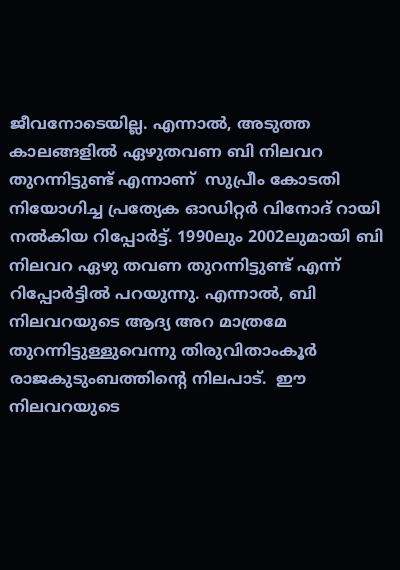ജീവനോടെയില്ല. എന്നാൽ, അടുത്ത കാലങ്ങളിൽ ഏഴുതവണ ബി നിലവറ തുറന്നിട്ടുണ്ട് എന്നാണ്  സുപ്രീം കോടതി നിയോഗിച്ച പ്രത്യേക ഓഡിറ്റർ വിനോദ് റായി നൽകിയ റിപ്പോർട്ട്. 1990ലും 2002ലുമായി ബി നിലവറ ഏഴു തവണ തുറന്നിട്ടുണ്ട് എന്ന് റിപ്പോർട്ടിൽ പറയുന്നു. എന്നാൽ, ബി നിലവറയുടെ ആദ്യ അറ മാത്രമേ തുറന്നിട്ടുള്ളുവെന്നു തിരുവിതാംകൂർ രാജകുടുംബത്തിന്റെ നിലപാട്.  ഈ നിലവറയുടെ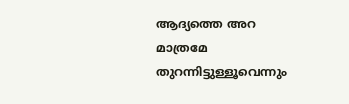ആദ്യത്തെ അറ മാത്രമേ തുറന്നിട്ടുള്ളൂവെന്നും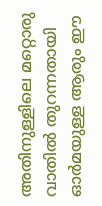അതിനുള്ളിലെ മറ്റൊരു വാതിൽ തുറന്നതായി ഓർമയുള്ള ആരും ഈ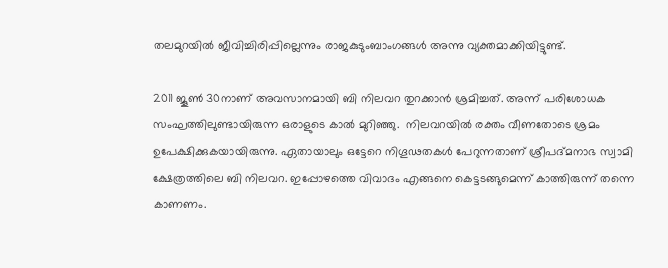തലമുറയിൽ ജീവിച്ചിരിപ്പില്ലെന്നും രാജകുടുംബാംഗങ്ങൾ അന്നു വ്യക്തമാക്കിയിട്ടുണ്ട്.

2011 ജൂൺ 30നാണ് അവസാനമായി ബി നിലവറ തുറക്കാൻ ശ്രമിച്ചത്. അന്ന് പരിശോധക സംഘത്തിലുണ്ടായിരുന്ന ഒരാളുടെ കാൽ മുറിഞ്ഞു.  നിലവറയിൽ രക്തം വീണതോടെ ശ്രമം ഉപേക്ഷിക്കുകയായിരുന്നു. ഏതായാലും ഒട്ടേറെ നിഗൂഢതകൾ പേറുന്നതാണ് ശ്രീപദ്മനാഭ സ്വാമി ക്ഷേത്രത്തിലെ ബി നിലവറ. ഇപ്പോഴത്തെ വിവാദം എങ്ങനെ കെട്ടടങ്ങുമെന്ന് കാത്തിരുന്ന് തന്നെ കാണണം.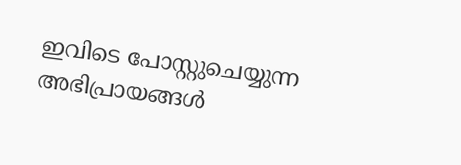ഇവിടെ പോസ്റ്റുചെയ്യുന്ന അഭിപ്രായങ്ങള്‍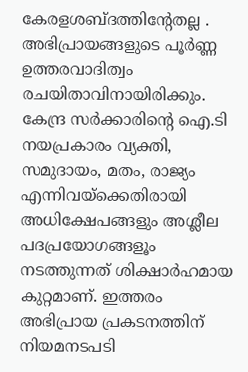കേരളശബ്‌ദത്തിന്റേതല്ല . അഭിപ്രായങ്ങളുടെ പൂര്‍ണ്ണ ഉത്തരവാദിത്വം രചയിതാവിനായിരിക്കും. കേന്ദ്ര സർക്കാരിന്റെ ഐ.ടി നയപ്രകാരം വ്യക്തി, സമുദായം, മതം, രാജ്യം എന്നിവയ്ക്കെതിരായി അധിക്ഷേപങ്ങളും അശ്ലീല പദപ്രയോഗങ്ങളൂം നടത്തുന്നത് ശിക്ഷാര്‍ഹമായ കുറ്റമാണ്. ഇത്തരം അഭിപ്രായ പ്രകടനത്തിന് നിയമനടപടി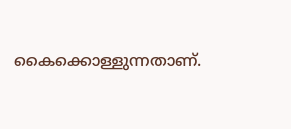കൈക്കൊള്ളുന്നതാണ്.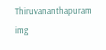Thiruvananthapuram
img